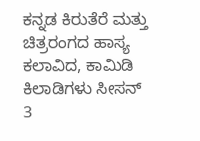ಕನ್ನಡ ಕಿರುತೆರೆ ಮತ್ತು ಚಿತ್ರರಂಗದ ಹಾಸ್ಯ ಕಲಾವಿದ, ಕಾಮಿಡಿ ಕಿಲಾಡಿಗಳು ಸೀಸನ್ 3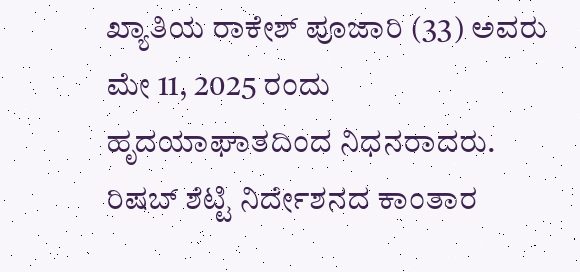ಖ್ಯಾತಿಯ ರಾಕೇಶ್ ಪೂಜಾರಿ (33) ಅವರು ಮೇ 11, 2025 ರಂದು ಹೃದಯಾಘಾತದಿಂದ ನಿಧನರಾದರು. ರಿಷಬ್ ಶೆಟ್ಟಿ ನಿರ್ದೇಶನದ ಕಾಂತಾರ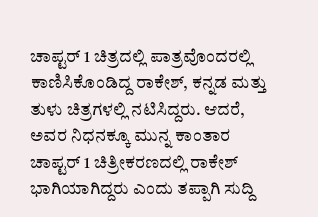ಚಾಪ್ಟರ್ 1 ಚಿತ್ರದಲ್ಲಿ ಪಾತ್ರವೊಂದರಲ್ಲಿ ಕಾಣಿಸಿಕೊಂಡಿದ್ದ ರಾಕೇಶ್, ಕನ್ನಡ ಮತ್ತು ತುಳು ಚಿತ್ರಗಳಲ್ಲಿ ನಟಿಸಿದ್ದರು. ಆದರೆ, ಅವರ ನಿಧನಕ್ಕೂ ಮುನ್ನ ಕಾಂತಾರ ಚಾಪ್ಟರ್ 1 ಚಿತ್ರೀಕರಣದಲ್ಲಿ ರಾಕೇಶ್ ಭಾಗಿಯಾಗಿದ್ದರು ಎಂದು ತಪ್ಪಾಗಿ ಸುದ್ದಿ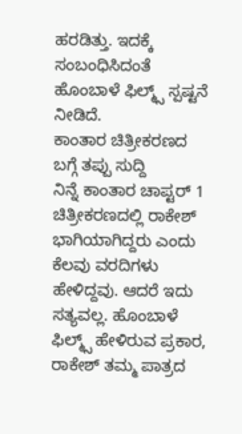ಹರಡಿತ್ತು. ಇದಕ್ಕೆ ಸಂಬಂಧಿಸಿದಂತೆ ಹೊಂಬಾಳೆ ಫಿಲ್ಮ್ಸ್ ಸ್ಪಷ್ಟನೆ ನೀಡಿದೆ.
ಕಾಂತಾರ ಚಿತ್ರೀಕರಣದ ಬಗ್ಗೆ ತಪ್ಪು ಸುದ್ದಿ
ನಿನ್ನೆ ಕಾಂತಾರ ಚಾಪ್ಟರ್ 1 ಚಿತ್ರೀಕರಣದಲ್ಲಿ ರಾಕೇಶ್ ಭಾಗಿಯಾಗಿದ್ದರು ಎಂದು ಕೆಲವು ವರದಿಗಳು ಹೇಳಿದ್ದವು. ಆದರೆ ಇದು ಸತ್ಯವಲ್ಲ. ಹೊಂಬಾಳೆ ಫಿಲ್ಮ್ಸ್ ಹೇಳಿರುವ ಪ್ರಕಾರ, ರಾಕೇಶ್ ತಮ್ಮ ಪಾತ್ರದ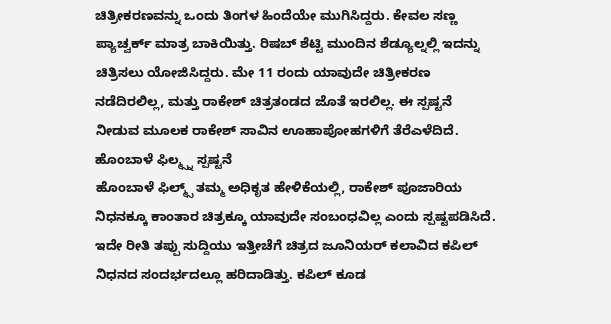ಚಿತ್ರೀಕರಣವನ್ನು ಒಂದು ತಿಂಗಳ ಹಿಂದೆಯೇ ಮುಗಿಸಿದ್ದರು. ಕೇವಲ ಸಣ್ಣ ಪ್ಯಾಚ್ವರ್ಕ್ ಮಾತ್ರ ಬಾಕಿಯಿತ್ತು. ರಿಷಬ್ ಶೆಟ್ಟಿ ಮುಂದಿನ ಶೆಡ್ಯೂಲ್ನಲ್ಲಿ ಇದನ್ನು ಚಿತ್ರಿಸಲು ಯೋಜಿಸಿದ್ದರು. ಮೇ 11 ರಂದು ಯಾವುದೇ ಚಿತ್ರೀಕರಣ ನಡೆದಿರಲಿಲ್ಲ, ಮತ್ತು ರಾಕೇಶ್ ಚಿತ್ರತಂಡದ ಜೊತೆ ಇರಲಿಲ್ಲ. ಈ ಸ್ಪಷ್ಟನೆ ನೀಡುವ ಮೂಲಕ ರಾಕೇಶ್ ಸಾವಿನ ಊಹಾಪೋಹಗಳಿಗೆ ತೆರೆಎಳೆದಿದೆ.
ಹೊಂಬಾಳೆ ಫಿಲ್ಮ್ಸ್ನ ಸ್ಪಷ್ಟನೆ
ಹೊಂಬಾಳೆ ಫಿಲ್ಮ್ಸ್ ತಮ್ಮ ಅಧಿಕೃತ ಹೇಳಿಕೆಯಲ್ಲಿ, ರಾಕೇಶ್ ಪೂಜಾರಿಯ ನಿಧನಕ್ಕೂ ಕಾಂತಾರ ಚಿತ್ರಕ್ಕೂ ಯಾವುದೇ ಸಂಬಂಧವಿಲ್ಲ ಎಂದು ಸ್ಪಷ್ಟಪಡಿಸಿದೆ. ಇದೇ ರೀತಿ ತಪ್ಪು ಸುದ್ದಿಯು ಇತ್ತೀಚೆಗೆ ಚಿತ್ರದ ಜೂನಿಯರ್ ಕಲಾವಿದ ಕಪಿಲ್ ನಿಧನದ ಸಂದರ್ಭದಲ್ಲೂ ಹರಿದಾಡಿತ್ತು. ಕಪಿಲ್ ಕೂಡ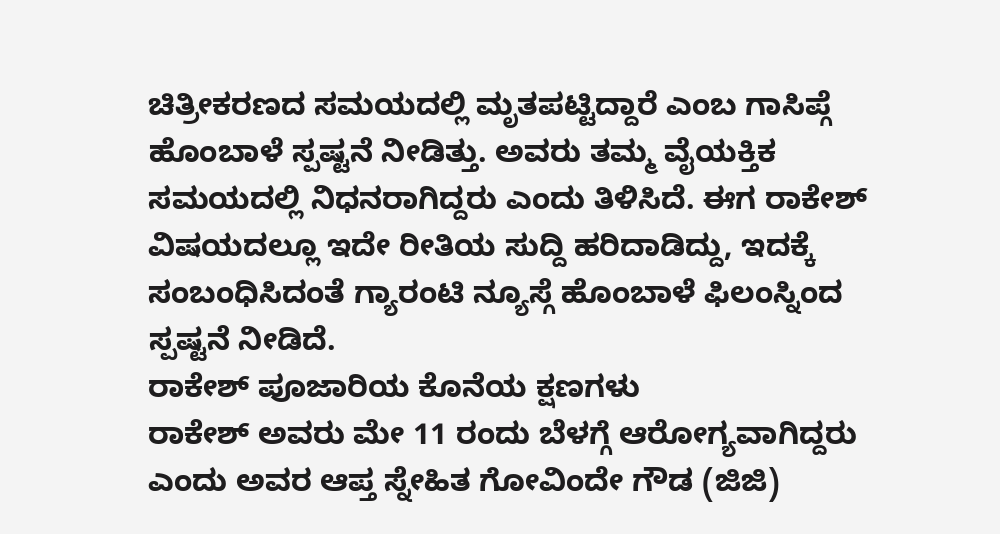ಚಿತ್ರೀಕರಣದ ಸಮಯದಲ್ಲಿ ಮೃತಪಟ್ಟಿದ್ದಾರೆ ಎಂಬ ಗಾಸಿಪ್ಗೆ ಹೊಂಬಾಳೆ ಸ್ಪಷ್ಟನೆ ನೀಡಿತ್ತು. ಅವರು ತಮ್ಮ ವೈಯಕ್ತಿಕ ಸಮಯದಲ್ಲಿ ನಿಧನರಾಗಿದ್ದರು ಎಂದು ತಿಳಿಸಿದೆ. ಈಗ ರಾಕೇಶ್ ವಿಷಯದಲ್ಲೂ ಇದೇ ರೀತಿಯ ಸುದ್ದಿ ಹರಿದಾಡಿದ್ದು, ಇದಕ್ಕೆ ಸಂಬಂಧಿಸಿದಂತೆ ಗ್ಯಾರಂಟಿ ನ್ಯೂಸ್ಗೆ ಹೊಂಬಾಳೆ ಫಿಲಂಸ್ನಿಂದ ಸ್ಪಷ್ಟನೆ ನೀಡಿದೆ.
ರಾಕೇಶ್ ಪೂಜಾರಿಯ ಕೊನೆಯ ಕ್ಷಣಗಳು
ರಾಕೇಶ್ ಅವರು ಮೇ 11 ರಂದು ಬೆಳಗ್ಗೆ ಆರೋಗ್ಯವಾಗಿದ್ದರು ಎಂದು ಅವರ ಆಪ್ತ ಸ್ನೇಹಿತ ಗೋವಿಂದೇ ಗೌಡ (ಜಿಜಿ)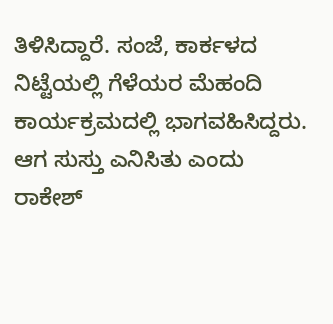ತಿಳಿಸಿದ್ದಾರೆ. ಸಂಜೆ, ಕಾರ್ಕಳದ ನಿಟ್ಟೆಯಲ್ಲಿ ಗೆಳೆಯರ ಮೆಹಂದಿ ಕಾರ್ಯಕ್ರಮದಲ್ಲಿ ಭಾಗವಹಿಸಿದ್ದರು. ಆಗ ಸುಸ್ತು ಎನಿಸಿತು ಎಂದು ರಾಕೇಶ್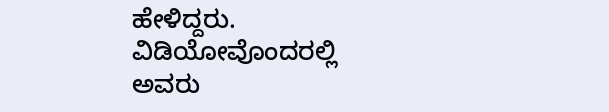ಹೇಳಿದ್ದರು. ವಿಡಿಯೋವೊಂದರಲ್ಲಿ ಅವರು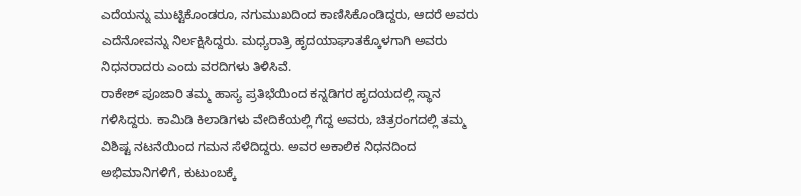ಎದೆಯನ್ನು ಮುಟ್ಟಿಕೊಂಡರೂ, ನಗುಮುಖದಿಂದ ಕಾಣಿಸಿಕೊಂಡಿದ್ದರು, ಆದರೆ ಅವರು ಎದೆನೋವನ್ನು ನಿರ್ಲಕ್ಷಿಸಿದ್ದರು. ಮಧ್ಯರಾತ್ರಿ ಹೃದಯಾಘಾತಕ್ಕೊಳಗಾಗಿ ಅವರು ನಿಧನರಾದರು ಎಂದು ವರದಿಗಳು ತಿಳಿಸಿವೆ.
ರಾಕೇಶ್ ಪೂಜಾರಿ ತಮ್ಮ ಹಾಸ್ಯ ಪ್ರತಿಭೆಯಿಂದ ಕನ್ನಡಿಗರ ಹೃದಯದಲ್ಲಿ ಸ್ಥಾನ ಗಳಿಸಿದ್ದರು. ಕಾಮಿಡಿ ಕಿಲಾಡಿಗಳು ವೇದಿಕೆಯಲ್ಲಿ ಗೆದ್ದ ಅವರು, ಚಿತ್ರರಂಗದಲ್ಲಿ ತಮ್ಮ ವಿಶಿಷ್ಟ ನಟನೆಯಿಂದ ಗಮನ ಸೆಳೆದಿದ್ದರು. ಅವರ ಅಕಾಲಿಕ ನಿಧನದಿಂದ ಅಭಿಮಾನಿಗಳಿಗೆ, ಕುಟುಂಬಕ್ಕೆ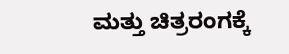ಮತ್ತು ಚಿತ್ರರಂಗಕ್ಕೆ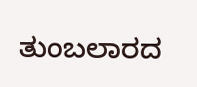ತುಂಬಲಾರದ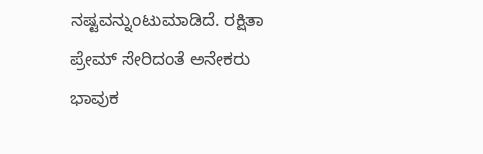ನಷ್ಟವನ್ನುಂಟುಮಾಡಿದೆ. ರಕ್ಷಿತಾ ಪ್ರೇಮ್ ಸೇರಿದಂತೆ ಅನೇಕರು ಭಾವುಕ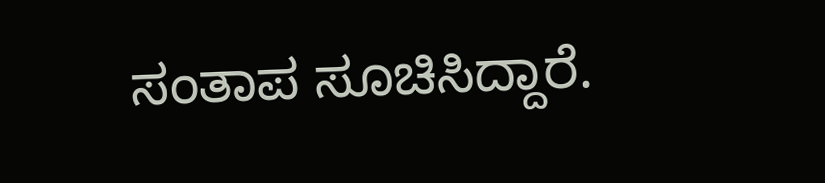ಸಂತಾಪ ಸೂಚಿಸಿದ್ದಾರೆ.